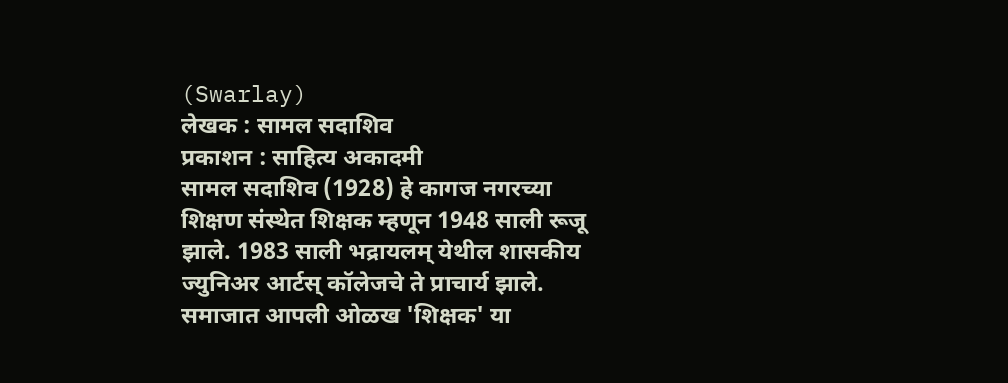(Swarlay)
लेखक : सामल सदाशिव
प्रकाशन : साहित्य अकादमी
सामल सदाशिव (1928) हे कागज नगरच्या शिक्षण संस्थेत शिक्षक म्हणून 1948 साली रूजू झाले. 1983 साली भद्रायलम् येथील शासकीय ज्युनिअर आर्टस् कॉलेजचे ते प्राचार्य झाले. समाजात आपली ओळख 'शिक्षक' या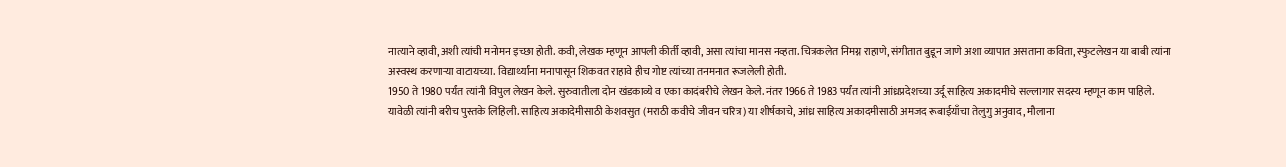नात्याने व्हावी, अशी त्यांची मनोमन इच्छा होती. कवी, लेखक म्हणून आपली कीर्ती व्हावी, असा त्यांचा मानस नव्हता. चित्रकलेत निमग्न राहाणे, संगीतात बुडून जाणे अशा व्यापात असताना कविता, स्फुटलेखन या बाबी त्यांना अस्वस्थ करणाऱ्या वाटायच्या. विद्यार्थ्यांना मनापासून शिकवत राहावे हीच गोष्ट त्यांच्या तनमनात रूजलेली होती.
1950 ते 1980 पर्यंत त्यांनी विपुल लेखन केले. सुरुवातीला दोन खंडकाव्ये व एका कादंबरीचे लेखन केले. नंतर 1966 ते 1983 पर्यंत त्यांनी आंध्रप्रदेशच्या उर्दू साहित्य अकादमीचे सल्लागार सदस्य म्हणून काम पाहिले. यावेळी त्यांनी बरीच पुस्तके लिहिली. साहित्य अकादेमीसाठी केशवसुत (मराठी कवीचे जीवन चरित्र) या शीर्षकाचे, आंध्र साहित्य अकादमीसाठी अमजद रूबाईयाँचा तेलुगु अनुवाद, मौलाना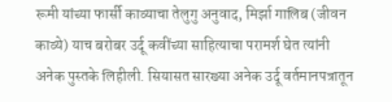रूमी यांच्या फार्सी काव्याचा तेलुगु अनुवाद, मिर्झा गालिब (जीवन काव्ये) याच बरोबर उर्दू कवींच्या साहित्याचा परामर्श घेत त्यांनी अनेक पुस्तके लिहीली. सियासत सारख्या अनेक उर्दू वर्तमानपत्रातून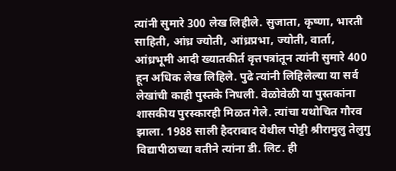त्यांनी सुमारे 300 लेख लिहीले. सुजाता, कृष्णा, भारती साहिती, आंध्र ज्योती, आंध्रप्रभा, ज्योती, वार्ता, आंध्रभूमी आदी ख्यातकीर्त वृत्तपत्रांतून त्यांनी सुमारे 400 हून अधिक लेख लिहिले. पुढे त्यांनी लिहिलेल्या या सर्व लेखांची काही पुस्तके निधली. वेळोवेळी या पुस्तकांना शासकीय पुरस्कारही मिळत गेले. त्यांचा यथोचित गौरव झाला. 1988 साली हैदराबाद येथील पोट्टी श्रीरामुलु तेलुगु विद्यापीठाच्या वतीने त्यांना डी. लिट. ही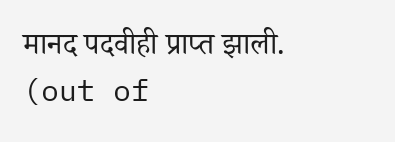मानद पदवीही प्राप्त झाली.
(out of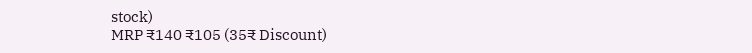stock)
MRP ₹140 ₹105 (35₹ Discount)